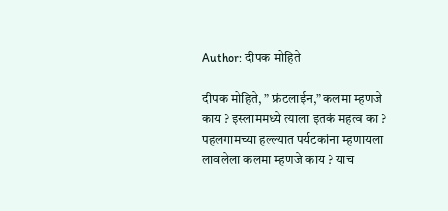Author: दीपक मोहिते

दीपक मोहिते, ” फ्रंटलाईन,” कलमा म्हणजे काय ? इस्लाममध्ये त्याला इतकं महत्व का ? पहलगामच्या हल्ल्यात पर्यटकांना म्हणायला लावलेला कलमा म्हणजे काय ? याच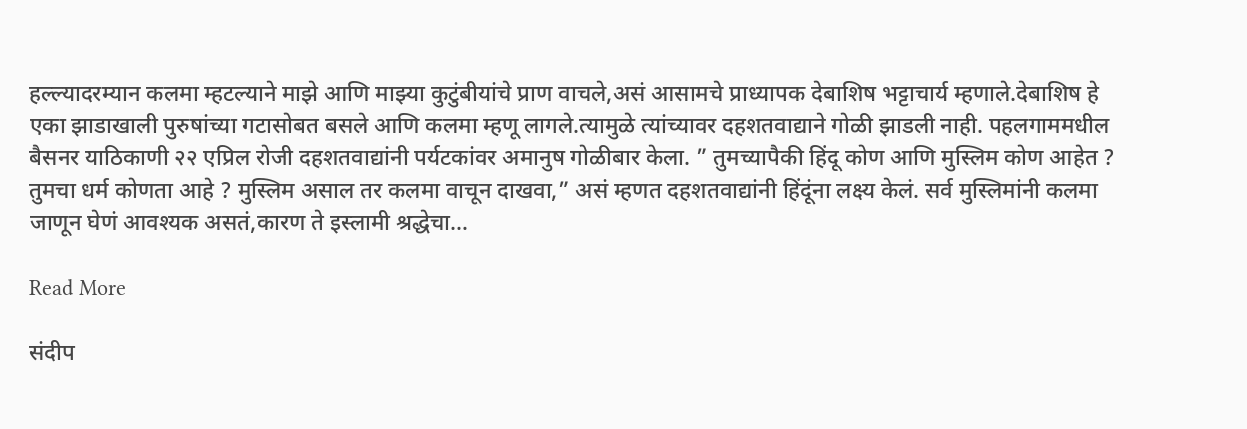हल्ल्यादरम्यान कलमा म्हटल्याने माझे आणि माझ्या कुटुंबीयांचे प्राण वाचले,असं आसामचे प्राध्यापक देबाशिष भट्टाचार्य म्हणाले.देबाशिष हे एका झाडाखाली पुरुषांच्या गटासोबत बसले आणि कलमा म्हणू लागले.त्यामुळे त्यांच्यावर दहशतवाद्याने गोळी झाडली नाही. पहलगाममधील बैसनर याठिकाणी २२ एप्रिल रोजी दहशतवाद्यांनी पर्यटकांवर अमानुष गोळीबार केला. ” तुमच्यापैकी हिंदू कोण आणि मुस्लिम कोण आहेत ? तुमचा धर्म कोणता आहे ? मुस्लिम असाल तर कलमा वाचून दाखवा,” असं म्हणत दहशतवाद्यांनी हिंदूंना लक्ष्य केलं. सर्व मुस्लिमांनी कलमा जाणून घेणं आवश्यक असतं,कारण ते इस्लामी श्रद्धेचा…

Read More

संदीप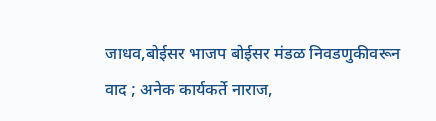जाधव,बोईसर भाजप बोईसर मंडळ निवडणुकीवरून वाद ; अनेक कार्यकर्ते नाराज,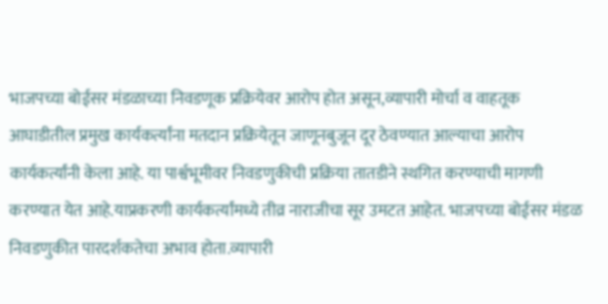भाजपच्या बोईसर मंडळाच्या निवडणूक प्रक्रियेवर आरोप होत असून,व्यापारी मोर्चा व वाहतूक आघाडीतील प्रमुख कार्यकर्त्यांना मतदान प्रक्रियेतून जाणूनबुजून दूर ठेवण्यात आल्याचा आरोप कार्यकर्त्यांनी केला आहे. या पार्श्वभूमीवर निवडणुकीची प्रक्रिया तातडीने स्थगित करण्याची मागणी करण्यात येत आहे.याप्रकरणी कार्यकर्त्यांमध्ये तीव्र नाराजीचा सूर उमटत आहेत. भाजपच्या बोईसर मंडळ निवडणुकीत पारदर्शकतेचा अभाव होता.व्यापारी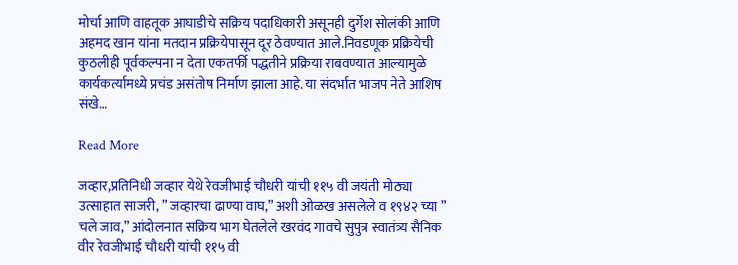मोर्चा आणि वाहतूक आघाडीचे सक्रिय पदाधिकारी असूनही दुर्गेश सोलंकी आणि अहमद खान यांना मतदान प्रक्रियेपासून दूर ठेवण्यात आले.निवडणूक प्रक्रियेची कुठलीही पूर्वकल्पना न देता एकतर्फी पद्धतीने प्रक्रिया राबवण्यात आल्यामुळे कार्यकर्त्यामध्ये प्रचंड असंतोष निर्माण झाला आहे. या संदर्भात भाजप नेते आशिष संखे…

Read More

जव्हार,प्रतिनिधी जव्हार येथे रेवजीभाई चौधरी यांची ११५ वी जयंती मोठ्या उत्साहात साजरी, ” जव्हारचा ढाण्या वाघ,” अशी ओळख असलेले व १९४२ च्या ” चले जाव,” आंदोलनात सक्रिय भाग घेतलेले खरवंद गावचे सुपुत्र स्वातंत्र्य सैनिक वीर रेवजीभाई चौधरी यांची ११५ वी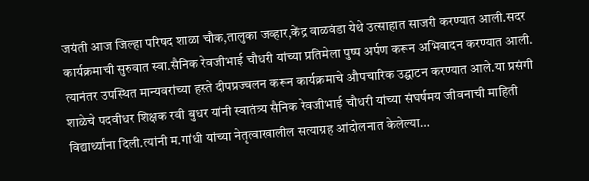जयंती आज जिल्हा परिषद शाळा चौक,तालुका जव्हार,केंद्र वाळवंडा येथे उत्साहात साजरी करण्यात आली.सदर कार्यक्रमाची सुरुवात स्वा.सैनिक रेवजीभाई चौधरी यांच्या प्रतिमेला पुष्प अर्पण करून अभिवादन करण्यात आली. त्यानंतर उपस्थित मान्यवरांच्या हस्ते दीपप्रज्वलन करून कार्यक्रमाचे औपचारिक उद्घाटन करण्यात आले.या प्रसंगी शाळेचे पदवीधर शिक्षक रवी बुधर यांनी स्वातंत्र्य सैनिक रेवजीभाई चौधरी यांच्या संघर्षमय जीवनाची माहिती विद्यार्थ्यांना दिली.त्यांनी म.गांधी यांच्या नेतृत्वाखालील सत्याग्रह आंदोलनात केलेल्या…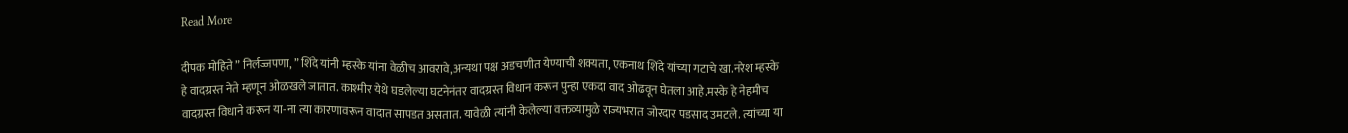Read More

दीपक मोहिते ” निर्लज्जपणा, ” शिंदे यांनी म्हस्के यांना वेळीच आवरावे,अन्यथा पक्ष अडचणीत येण्याची शक्यता, एकनाथ शिंदे यांच्या गटाचे खा.नरेश म्हस्के हे वादग्रस्त नेते म्हणून ओळखले जातात. काश्मीर येथे घडलेल्या घटनेनंतर वादग्रस्त विधान करून पुन्हा एकदा वाद ओढवून घेतला आहे.मस्के हे नेहमीच वादग्रस्त विधाने करून या-ना त्या कारणावरून वादात सापडत असतात. यावेळी त्यांनी केलेल्या वक्तव्यामुळे राज्यभरात जोरदार पडसाद उमटले. त्यांच्या या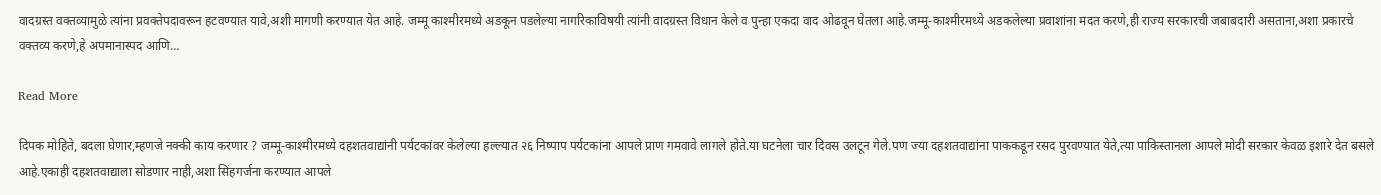वादग्रस्त वक्तव्यामुळे त्यांना प्रवक्तेपदावरून हटवण्यात यावे,अशी मागणी करण्यात येत आहे. जम्मू काश्मीरमध्ये अडकून पडलेल्या नागरिकाविषयी त्यांनी वादग्रस्त विधान केले व पुन्हा एकदा वाद ओढवून घेतला आहे.जम्मू-काश्मीरमध्ये अडकलेल्या प्रवाशांना मदत करणे,ही राज्य सरकारची जबाबदारी असताना,अशा प्रकारचे वक्तव्य करणे,हे अपमानास्पद आणि…

Read More

दिपक मोहिते, बदला घेणार,म्हणजे नक्की काय करणार ? जम्मू-काश्मीरमध्ये दहशतवाद्यांनी पर्यटकांवर केलेल्या हल्ल्यात २६ निष्पाप पर्यटकांना आपले प्राण गमवावे लागले होते.या घटनेला चार दिवस उलटून गेले.पण ज्या दहशतवाद्यांना पाककडून रसद पुरवण्यात येते,त्या पाकिस्तानला आपले मोदी सरकार केवळ इशारे देत बसले आहे.एकाही दहशतवाद्याला सोडणार नाही,अशा सिंहगर्जना करण्यात आपले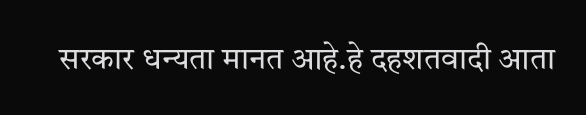सरकार धन्यता मानत आहे.हे दहशतवादी आता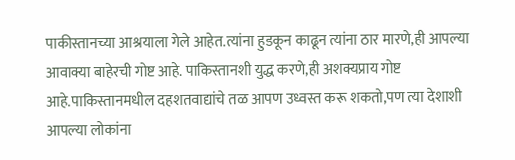पाकीस्तानच्या आश्रयाला गेले आहेत.त्यांना हुडकून काढून त्यांना ठार मारणे,ही आपल्या आवाक्या बाहेरची गोष्ट आहे. पाकिस्तानशी युद्ध करणे,ही अशक्यप्राय गोष्ट आहे.पाकिस्तानमधील दहशतवाद्यांचे तळ आपण उध्वस्त करू शकतो,पण त्या देशाशी आपल्या लोकांना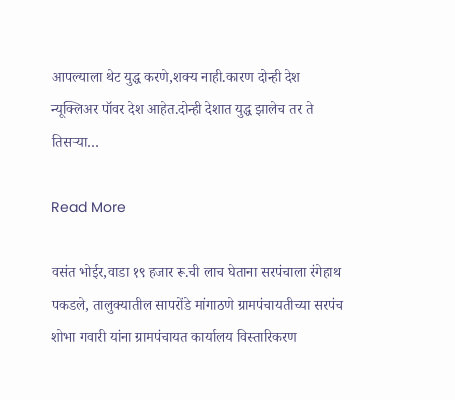आपल्याला थेट युद्ध करणे,शक्य नाही.कारण दोन्ही देश न्यूक्लिअर पॉवर देश आहेत.दोन्ही देशात युद्ध झालेच तर ते तिसऱ्या…

Read More

वसंत भोईर,वाडा १९ हजार रू.ची लाच घेताना सरपंचाला रंगेहाथ पकडले, तालुक्यातील सापरोंडे मांगाठणे ग्रामपंचायतीच्या सरपंच शोभा गवारी यांना ग्रामपंचायत कार्यालय विस्तारिकरण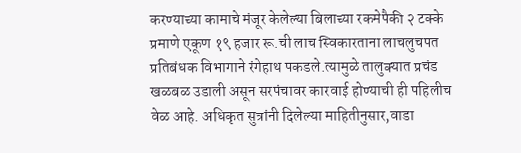करण्याच्या कामाचे मंजूर केलेल्या बिलाच्या रकमेपैकी २ टक्के प्रमाणे एकूण १९ हजार रू.ची लाच स्विकारताना लाचलुचपत प्रतिबंधक विभागाने रंगेहाथ पकडले.त्यामुळे तालुक्यात प्रचंड खळबळ उडाली असून सरपंचावर कारवाई होण्याची ही पहिलीच वेळ आहे. अधिकृत सुत्रांनी दिलेल्या माहितीनुसार,वाडा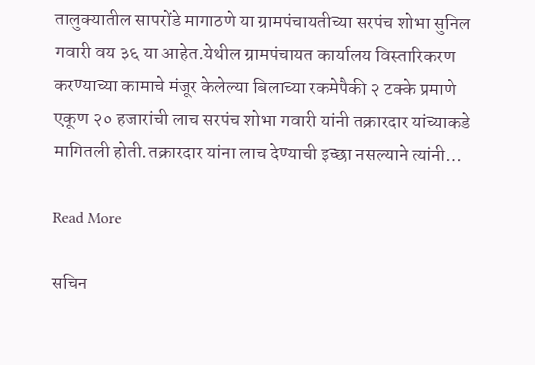तालुक्यातील सापरोंडे मागाठणे या ग्रामपंचायतीच्या सरपंच शोभा सुनिल गवारी वय ३६ या आहेत.येथील ग्रामपंचायत कार्यालय विस्तारिकरण करण्याच्या कामाचे मंजूर केलेल्या बिलाच्या रकमेपैकी २ टक्के प्रमाणे एकूण २० हजारांची लाच सरपंच शोभा गवारी यांनी तक्रारदार यांच्याकडे मागितली होती.तक्रारदार यांना लाच देण्याची इच्छा नसल्याने त्यांनी…

Read More

सचिन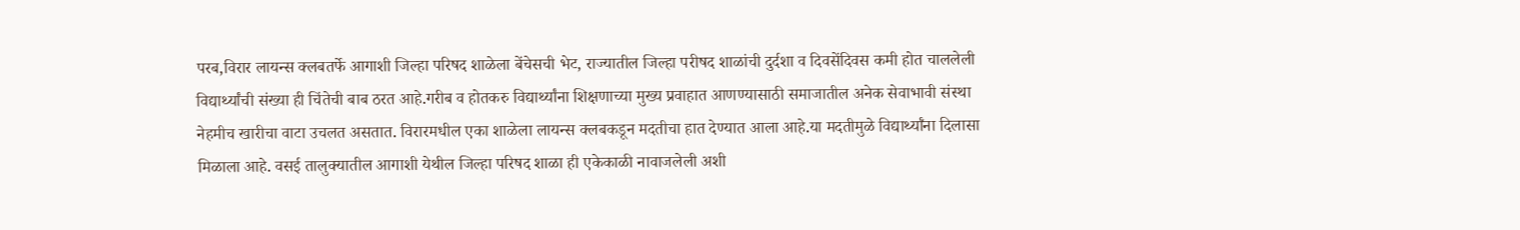परब,विरार लायन्स क्लबतर्फे आगाशी जिल्हा परिषद शाळेला बेंचेसची भेट, राज्यातील जिल्हा परीषद शाळांची दुर्दशा व दिवसेंदिवस कमी होत चाललेली विद्यार्थ्यांची संख्या ही चिंतेची बाब ठरत आहे.गरीब व होतकरु विद्यार्थ्यांना शिक्षणाच्या मुख्य प्रवाहात आणण्यासाठी समाजातील अनेक सेवाभावी संस्था नेहमीच खारीचा वाटा उचलत असतात. विरारमधील एका शाळेला लायन्स क्लबकडून मदतीचा हात देण्यात आला आहे.या मदतीमुळे विद्यार्थ्याँना दिलासा मिळाला आहे. वस‌ई तालुक्यातील आगाशी येथील जिल्हा परिषद शाळा ही एकेकाळी नावाजलेली अशी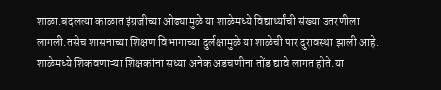शाळा.बदलत्या काळात इंग्रजीच्या ओढ्यामुळे या शाळेमध्ये विद्यार्थ्यांची संख्या उतरणीला लागली.तसेच शासनाच्या शिक्षण विभागाच्या दुर्लक्षामुळे या शाळेची पार दुरावस्था झाली आहे. शाळेमध्ये शिकवणाऱ्या शिक्षकांना सध्या अनेक अडचणीना तोंड द्यावे लागत होते.या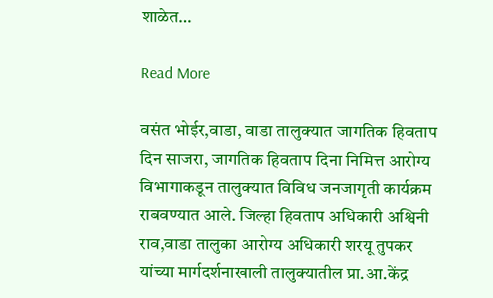शाळेत…

Read More

वसंत भोईर,वाडा, वाडा तालुक्यात जागतिक हिवताप दिन साजरा, जागतिक हिवताप दिना निमित्त आरोग्य विभागाकडून तालुक्यात विविध जनजागृती कार्यक्रम राबवण्यात आले. जिल्हा हिवताप अधिकारी अश्विनी राव,वाडा तालुका आरोग्य अधिकारी शरयू तुपकर यांच्या मार्गदर्शनाखाली तालुक्यातील प्रा.आ.केंद्र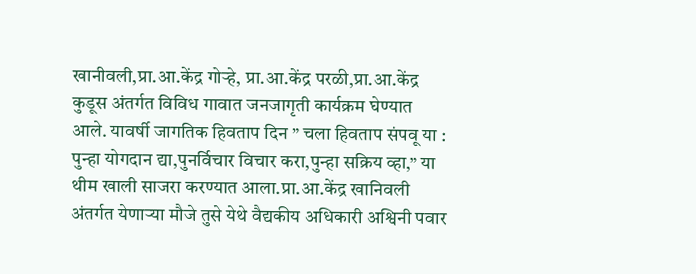खानीवली,प्रा.आ.केंद्र गोऱ्हे, प्रा.आ.केंद्र परळी,प्रा.आ.केंद्र कुडूस अंतर्गत विविध गावात जनजागृती कार्यक्रम घेण्यात आले. यावर्षी जागतिक हिवताप दिन ” चला हिवताप संपवू या : पुन्हा योगदान द्या,पुनर्विचार विचार करा,पुन्हा सक्रिय व्हा,” या थीम खाली साजरा करण्यात आला.प्रा.आ.केंद्र खानिवली अंतर्गत येणाऱ्या मौजे तुसे येथे वैद्यकीय अधिकारी अश्विनी पवार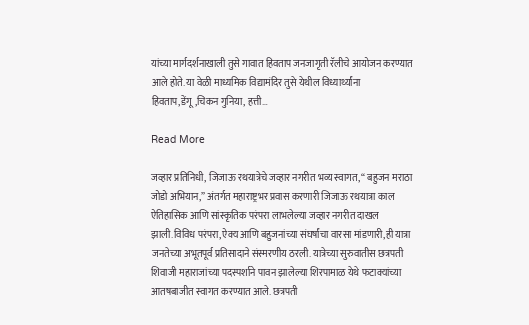यांच्या मार्गदर्शनाखाली तुसे गावात हिवताप जनजागृती रॅलीचे आयोजन करण्यात आले होते. या वेळी माध्यमिक विद्यामंदिर तुसे येथील विध्यार्थ्यांना हिवताप,डेंगू,चिकन गुनिया, हत्ती…

Read More

जव्हार प्रतिनिधी, जिजाऊ रथयात्रेचे जव्हार नगरीत भव्य स्वागत, “ बहुजन मराठा जोडो अभियान,” अंतर्गत महाराष्ट्रभर प्रवास करणारी जिजाऊ रथयात्रा काल ऐतिहासिक आणि सांस्कृतिक परंपरा लाभलेल्या जव्हार नगरीत दाखल झाली.विविध परंपरा,ऐक्य आणि बहुजनांच्या संघर्षांचा वारसा मांडणारी,ही यात्रा जनतेच्या अभूतपूर्व प्रतिसादाने संस्मरणीय ठरली. यात्रेच्या सुरुवातीस छत्रपती शिवाजी महाराजांच्या पदस्पर्शाने पावन झालेल्या शिरपामाळ येथे फटाक्यांच्या आतषबाजीत स्वागत करण्यात आले. छत्रपती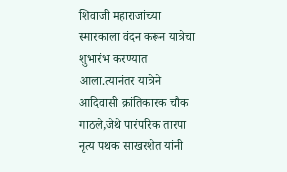शिवाजी महाराजांच्या स्मारकाला वंदन करून यात्रेचा शुभारंभ करण्यात आला.त्यानंतर यात्रेने आदिवासी क्रांतिकारक चौक गाठले,जेथे पारंपरिक तारपा नृत्य पथक साखरशेत यांनी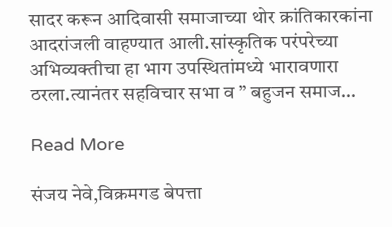सादर करून आदिवासी समाजाच्या थोर क्रांतिकारकांना आदरांजली वाहण्यात आली.सांस्कृतिक परंपरेच्या अभिव्यक्तीचा हा भाग उपस्थितांमध्ये भारावणारा ठरला.त्यानंतर सहविचार सभा व ” बहुजन समाज…

Read More

संजय नेवे,विक्रमगड बेपत्ता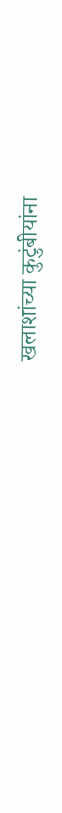खलाशांच्या कुटुंबीयांना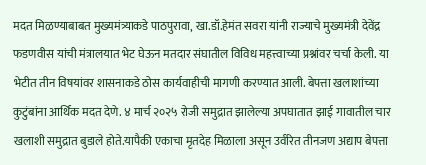मदत मिळण्याबाबत मुख्यमंत्र्याकडे पाठपुरावा, खा.डॉ.हेमंत सवरा यांनी राज्याचे मुख्यमंत्री देवेंद्र फडणवीस यांची मंत्रालयात भेट घेऊन मतदार संघातील विविध महत्त्वाच्या प्रश्नांवर चर्चा केली. या भेटीत तीन विषयांवर शासनाकडे ठोस कार्यवाहीची मागणी करण्यात आली. बेपत्ता खलाशांच्या कुटुंबांना आर्थिक मदत देणे. ४ मार्च २०२५ रोजी समुद्रात झालेल्या अपघातात झाई गावातील चार खलाशी समुद्रात बुडाले होते.यापैकी एकाचा मृतदेह मिळाला असून उर्वरित तीनजण अद्याप बेपत्ता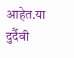आहेत.या दुर्दैवी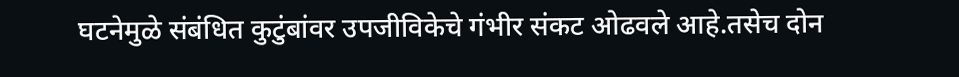घटनेमुळे संबंधित कुटुंबांवर उपजीविकेचे गंभीर संकट ओढवले आहे.तसेच दोन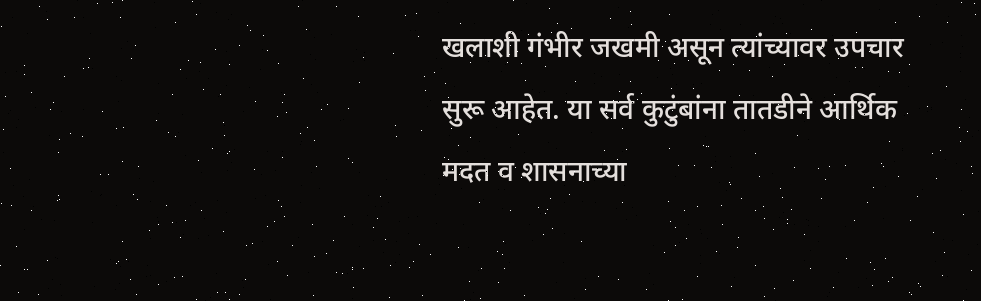खलाशी गंभीर जखमी असून त्यांच्यावर उपचार सुरू आहेत. या सर्व कुटुंबांना तातडीने आर्थिक मदत व शासनाच्या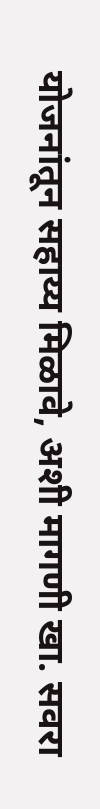योजनांतून सहाय्य मिळावे, अशी मागणी खा. सवरा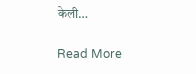केली…

Read More